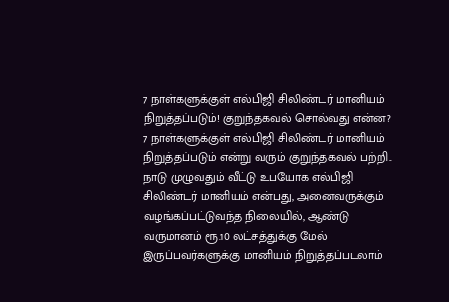7 நாள்களுக்குள் எல்பிஜி சிலிண்டர் மானியம் நிறுத்தப்படும்! குறுந்தகவல் சொல்வது என்ன?
7 நாள்களுக்குள் எல்பிஜி சிலிண்டர் மானியம் நிறுத்தப்படும் என்று வரும் குறுந்தகவல் பற்றி..
நாடு முழுவதும் வீட்டு உபயோக எல்பிஜி சிலிண்டர் மானியம் என்பது, அனைவருக்கும் வழங்கப்பட்டுவந்த நிலையில், ஆண்டு வருமானம் ரூ.10 லட்சத்துக்கு மேல் இருப்பவர்களுக்கு மானியம் நிறுத்தப்படலாம்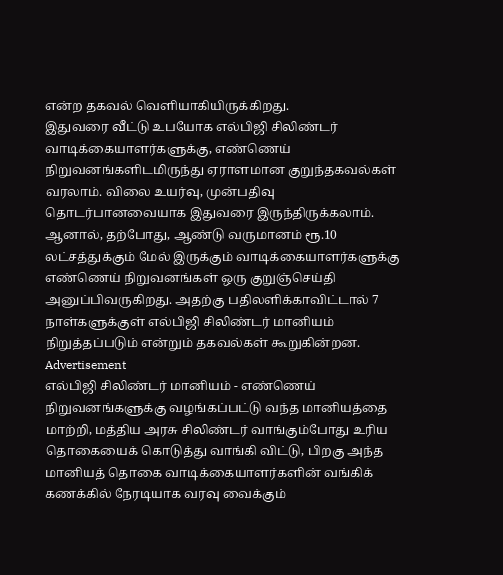என்ற தகவல் வெளியாகியிருக்கிறது.
இதுவரை வீட்டு உபயோக எல்பிஜி சிலிண்டர் வாடிக்கையாளர்களுக்கு, எண்ணெய் நிறுவனங்களிடமிருந்து ஏராளமான குறுந்தகவல்கள் வரலாம். விலை உயர்வு, முன்பதிவு தொடர்பானவையாக இதுவரை இருந்திருக்கலாம்.
ஆனால், தற்போது, ஆண்டு வருமானம் ரூ.10 லட்சத்துக்கும் மேல் இருக்கும் வாடிக்கையாளர்களுக்கு எண்ணெய் நிறுவனங்கள் ஒரு குறுஞ்செய்தி அனுப்பிவருகிறது. அதற்கு பதிலளிக்காவிட்டால் 7 நாள்களுக்குள் எல்பிஜி சிலிண்டர் மானியம் நிறுத்தப்படும் என்றும் தகவல்கள் கூறுகின்றன.
Advertisement
எல்பிஜி சிலிண்டர் மானியம் - எண்ணெய் நிறுவனங்களுக்கு வழங்கப்பட்டு வந்த மானியத்தை மாற்றி, மத்திய அரசு சிலிண்டர் வாங்கும்போது உரிய தொகையைக் கொடுத்து வாங்கி விட்டு, பிறகு அந்த மானியத் தொகை வாடிக்கையாளர்களின் வங்கிக் கணக்கில் நேரடியாக வரவு வைக்கும்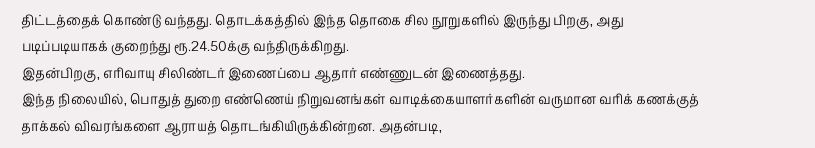திட்டத்தைக் கொண்டு வந்தது. தொடக்கத்தில் இந்த தொகை சில நூறுகளில் இருந்து பிறகு, அது படிப்படியாகக் குறைந்து ரூ.24.50க்கு வந்திருக்கிறது.
இதன்பிறகு, எரிவாயு சிலிண்டர் இணைப்பை ஆதார் எண்ணுடன் இணைத்தது.
இந்த நிலையில், பொதுத் துறை எண்ணெய் நிறுவனங்கள் வாடிக்கையாளர்களின் வருமான வரிக் கணக்குத் தாக்கல் விவரங்களை ஆராயத் தொடங்கியிருக்கின்றன. அதன்படி,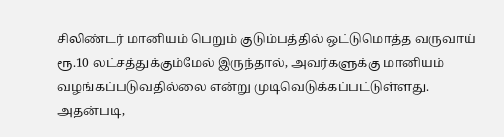சிலிண்டர் மானியம் பெறும் குடும்பத்தில் ஒட்டுமொத்த வருவாய் ரூ.10 லட்சத்துக்கும்மேல் இருந்தால், அவர்களுக்கு மானியம் வழங்கப்படுவதில்லை என்று முடிவெடுக்கப்பட்டுள்ளது.
அதன்படி,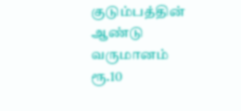குடும்பத்தின் ஆண்டு வருமானம் ரூ.10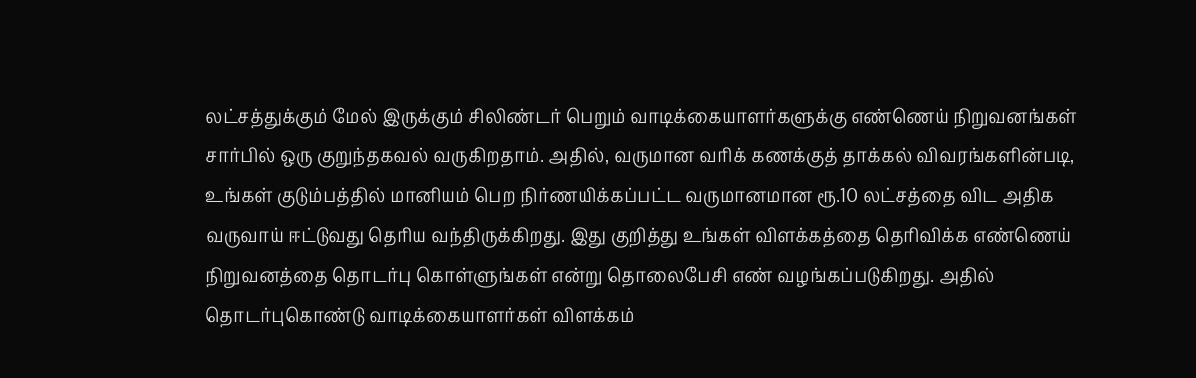லட்சத்துக்கும் மேல் இருக்கும் சிலிண்டர் பெறும் வாடிக்கையாளர்களுக்கு எண்ணெய் நிறுவனங்கள் சார்பில் ஒரு குறுந்தகவல் வருகிறதாம். அதில், வருமான வரிக் கணக்குத் தாக்கல் விவரங்களின்படி, உங்கள் குடும்பத்தில் மானியம் பெற நிர்ணயிக்கப்பட்ட வருமானமான ரூ.10 லட்சத்தை விட அதிக வருவாய் ஈட்டுவது தெரிய வந்திருக்கிறது. இது குறித்து உங்கள் விளக்கத்தை தெரிவிக்க எண்ணெய் நிறுவனத்தை தொடர்பு கொள்ளுங்கள் என்று தொலைபேசி எண் வழங்கப்படுகிறது. அதில் தொடர்புகொண்டு வாடிக்கையாளர்கள் விளக்கம்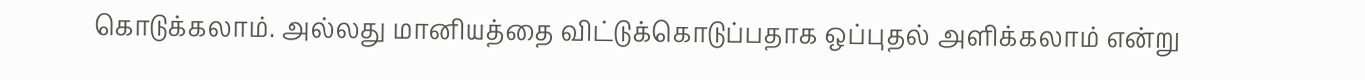கொடுக்கலாம். அல்லது மானியத்தை விட்டுக்கொடுப்பதாக ஒப்புதல் அளிக்கலாம் என்று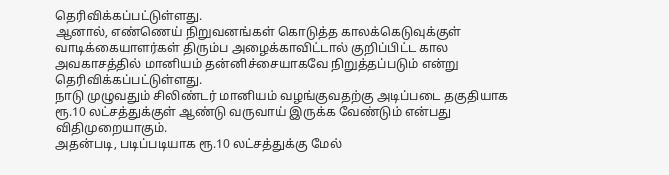தெரிவிக்கப்பட்டுள்ளது.
ஆனால், எண்ணெய் நிறுவனங்கள் கொடுத்த காலக்கெடுவுக்குள் வாடிக்கையாளர்கள் திரும்ப அழைக்காவிட்டால் குறிப்பிட்ட கால அவகாசத்தில் மானியம் தன்னிச்சையாகவே நிறுத்தப்படும் என்று தெரிவிக்கப்பட்டுள்ளது.
நாடு முழுவதும் சிலிண்டர் மானியம் வழங்குவதற்கு அடிப்படை தகுதியாக ரூ.10 லட்சத்துக்குள் ஆண்டு வருவாய் இருக்க வேண்டும் என்பது விதிமுறையாகும்.
அதன்படி, படிப்படியாக ரூ.10 லட்சத்துக்கு மேல்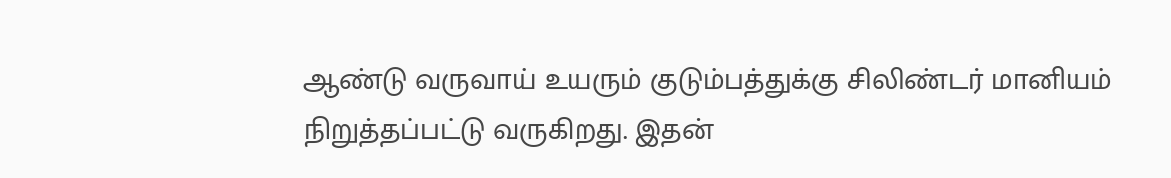ஆண்டு வருவாய் உயரும் குடும்பத்துக்கு சிலிண்டர் மானியம் நிறுத்தப்பட்டு வருகிறது. இதன்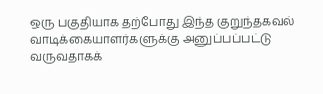ஒரு பகுதியாக தற்போது இந்த குறுந்தகவல் வாடிக்கையாளர்களுக்கு அனுப்பப்பட்டு வருவதாகக்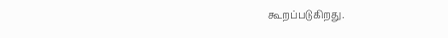கூறப்படுகிறது.